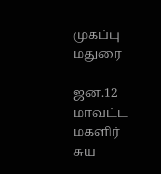முகப்பு
மதுரை

ஜன.12 மாவட்ட மகளிர் சுய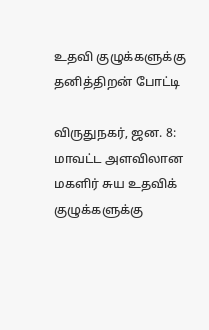உதவி குழுக்களுக்கு தனித்திறன் போட்டி

விருதுநகர், ஜன. 8: மாவட்ட அளவிலான மகளிர் சுய உதவிக் குழுக்களுக்கு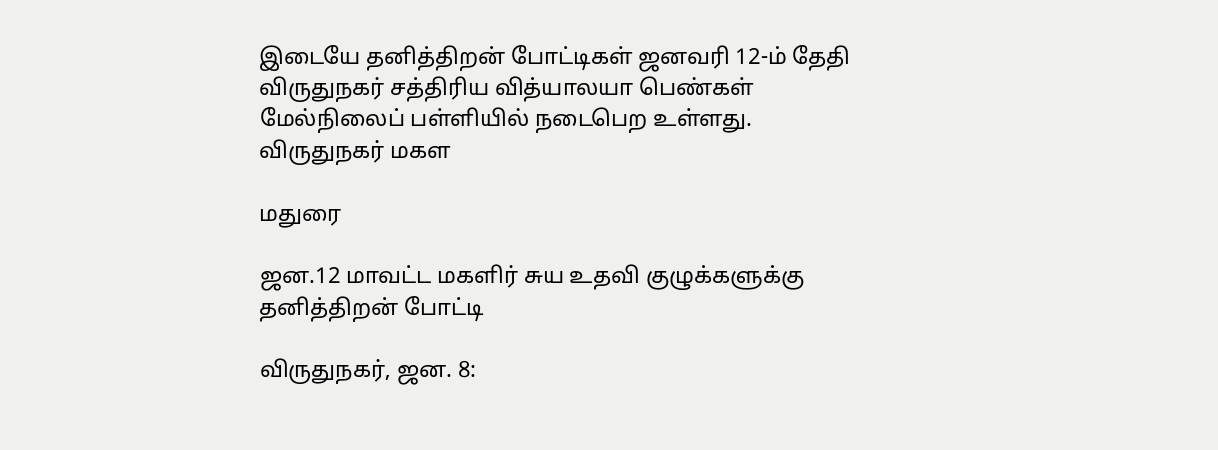இடையே தனித்திறன் போட்டிகள் ஜனவரி 12-ம் தேதி விருதுநகர் சத்திரிய வித்யாலயா பெண்கள் மேல்நிலைப் பள்ளியில் நடைபெற உள்ளது.   விருதுநகர் மகள

மதுரை

ஜன.12 மாவட்ட மகளிர் சுய உதவி குழுக்களுக்கு தனித்திறன் போட்டி

விருதுநகர், ஜன. 8: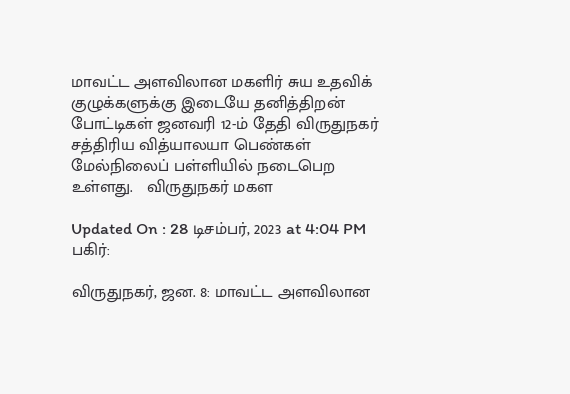மாவட்ட அளவிலான மகளிர் சுய உதவிக் குழுக்களுக்கு இடையே தனித்திறன் போட்டிகள் ஜனவரி 12-ம் தேதி விருதுநகர் சத்திரிய வித்யாலயா பெண்கள் மேல்நிலைப் பள்ளியில் நடைபெற உள்ளது.   விருதுநகர் மகள

Updated On : 28 டிசம்பர், 2023 at 4:04 PM
பகிர்:

விருதுநகர், ஜன. 8: மாவட்ட அளவிலான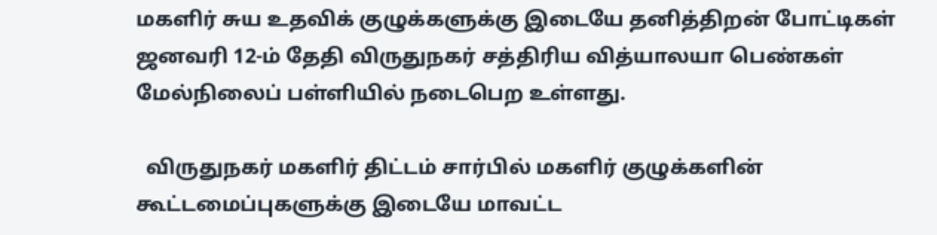மகளிர் சுய உதவிக் குழுக்களுக்கு இடையே தனித்திறன் போட்டிகள் ஜனவரி 12-ம் தேதி விருதுநகர் சத்திரிய வித்யாலயா பெண்கள் மேல்நிலைப் பள்ளியில் நடைபெற உள்ளது.

  விருதுநகர் மகளிர் திட்டம் சார்பில் மகளிர் குழுக்களின் கூட்டமைப்புகளுக்கு இடையே மாவட்ட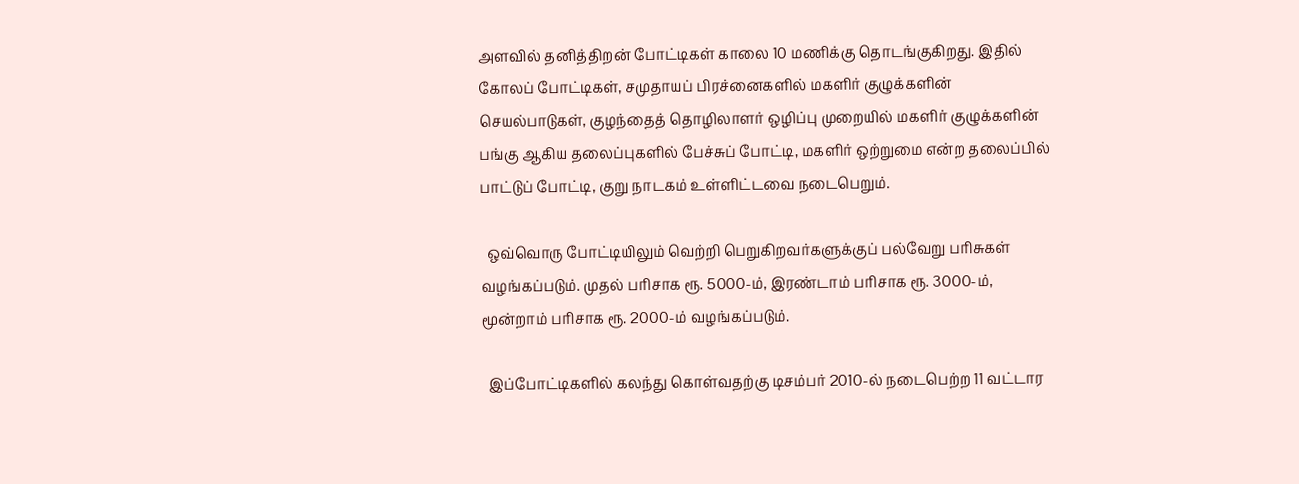அளவில் தனித்திறன் போட்டிகள் காலை 10 மணிக்கு தொடங்குகிறது. இதில் கோலப் போட்டிகள், சமுதாயப் பிரச்னைகளில் மகளிர் குழுக்களின் செயல்பாடுகள், குழந்தைத் தொழிலாளர் ஒழிப்பு முறையில் மகளிர் குழுக்களின் பங்கு ஆகிய தலைப்புகளில் பேச்சுப் போட்டி, மகளிர் ஒற்றுமை என்ற தலைப்பில் பாட்டுப் போட்டி, குறு நாடகம் உள்ளிட்டவை நடைபெறும்.

  ஒவ்வொரு போட்டியிலும் வெற்றி பெறுகிறவர்களுக்குப் பல்வேறு பரிசுகள் வழங்கப்படும். முதல் பரிசாக ரூ. 5000-ம், இரண்டாம் பரிசாக ரூ. 3000-ம், மூன்றாம் பரிசாக ரூ. 2000-ம் வழங்கப்படும்.

  இப்போட்டிகளில் கலந்து கொள்வதற்கு டிசம்பர் 2010-ல் நடைபெற்ற 11 வட்டார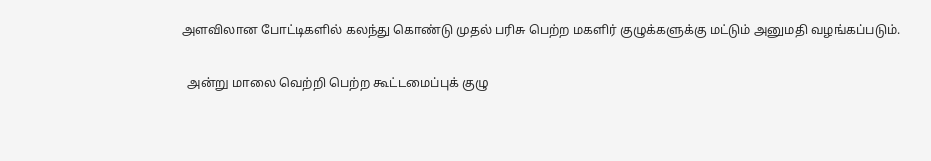அளவிலான போட்டிகளில் கலந்து கொண்டு முதல் பரிசு பெற்ற மகளிர் குழுக்களுக்கு மட்டும் அனுமதி வழங்கப்படும்.

  அன்று மாலை வெற்றி பெற்ற கூட்டமைப்புக் குழு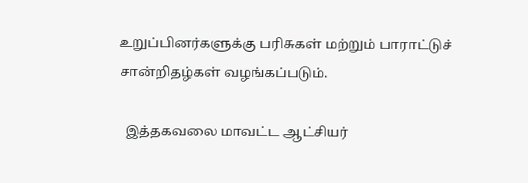உறுப்பினர்களுக்கு பரிசுகள் மற்றும் பாராட்டுச் சான்றிதழ்கள் வழங்கப்படும்.

  இத்தகவலை மாவட்ட ஆட்சியர்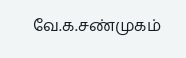வே.க.சண்முகம்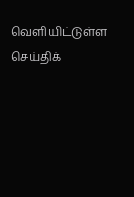வெளியிட்டுள்ள செய்திக்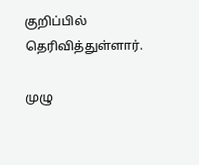குறிப்பில் தெரிவித்துள்ளார்.

முழு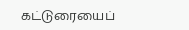கட்டுரையைப்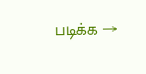படிக்க →